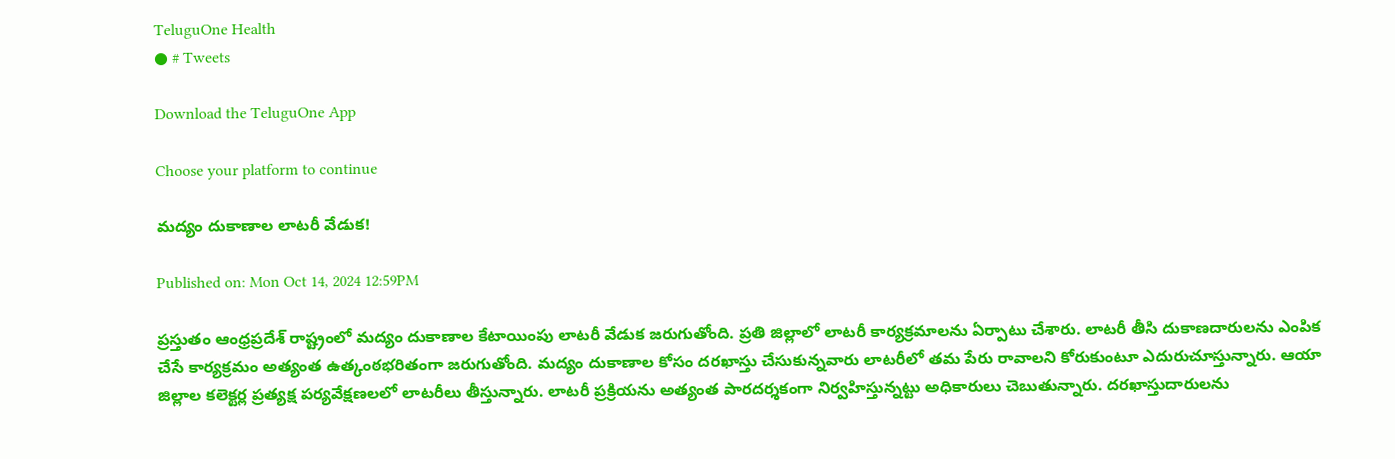TeluguOne Health
● # Tweets

Download the TeluguOne App

Choose your platform to continue

మద్యం దుకాణాల లాటరీ వేడుక!

Published on: Mon Oct 14, 2024 12:59PM

ప్రస్తుతం ఆంధ్రప్రదేశ్ రాష్ట్రంలో మద్యం దుకాణాల కేటాయింపు లాటరీ వేడుక జరుగుతోంది. ప్రతి జిల్లాలో లాటరీ కార్యక్రమాలను ఏర్పాటు చేశారు. లాటరీ తీసి దుకాణదారులను ఎంపిక చేసే కార్యక్రమం అత్యంత ఉత్కంఠభరితంగా జరుగుతోంది. మద్యం దుకాణాల కోసం దరఖాస్తు చేసుకున్నవారు లాటరీలో తమ పేరు రావాలని కోరుకుంటూ ఎదురుచూస్తున్నారు. ఆయా జిల్లాల కలెక్టర్ల ప్రత్యక్ష పర్యవేక్షణలలో లాటరీలు తీస్తున్నారు. లాటరీ ప్రక్రియను అత్యంత పారదర్శకంగా నిర్వహిస్తున్నట్టు అధికారులు చెబుతున్నారు. దరఖాస్తుదారులను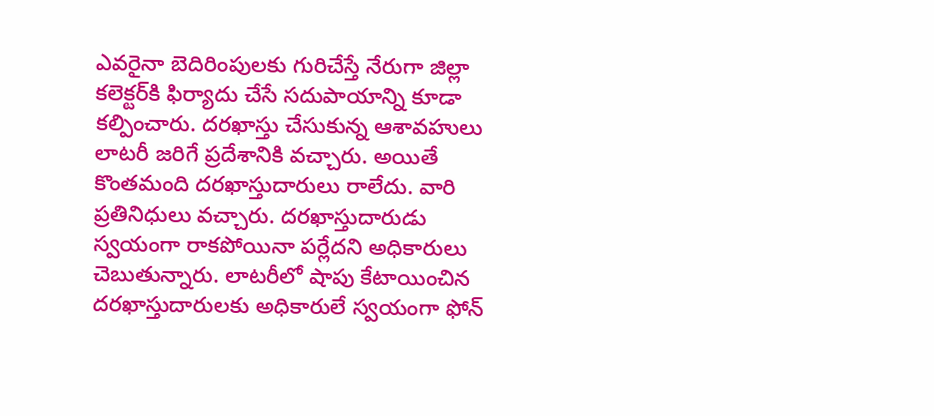ఎవరైనా బెదిరింపులకు గురిచేస్తే నేరుగా జిల్లా కలెక్టర్‌కి ఫిర్యాదు చేసే సదుపాయాన్ని కూడా కల్పించారు. దరఖాస్తు చేసుకున్న ఆశావహులు లాటరీ జరిగే ప్రదేశానికి వచ్చారు. అయితే కొంతమంది దరఖాస్తుదారులు రాలేదు. వారి ప్రతినిధులు వచ్చారు. దరఖాస్తుదారుడు స్వయంగా రాకపోయినా పర్లేదని అధికారులు చెబుతున్నారు. లాటరీలో షాపు కేటాయించిన దరఖాస్తుదారులకు అధికారులే స్వయంగా ఫోన్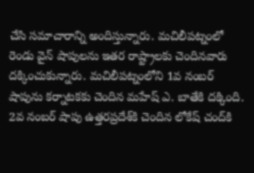చేసి సమాచారాన్ని అందిస్తున్నారు. మచిలీపట్నంలో రెండు వైన్ షాపులను ఇతర రాష్ట్రాలకు చెందినవారు దక్కించుకున్నారు. మచిలీపట్నంలోని 1వ నంబర్ షాపును కర్నాటకకు చెందిన మహేష్ ఎ. బాతే‌కి దక్కింది. 2వ నంబర్ షాపు ఉత్తరప్రదేశ్‌కి చెందిన లోకేష్ చంద్‌కి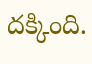దక్కింది.